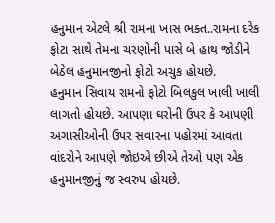હનુમાન એટલે શ્રી રામના ખાસ ભક્ત..રામના દરેક ફોટા સાથે તેમના ચરણોની પાસે બે હાથ જોડીને બેઠેલ હનુમાનજીનો ફોટો અચુક હોયછે.
હનુમાન સિવાય રામનો ફોટો બિલકુલ ખાલી ખાલી લાગતો હોયછે. આપણા ઘરોની ઉપર કે આપણી અગાસીઓની ઉપર સવારના પહોરમાં આવતા વાંદરોને આપણે જોઇએ છીએ તેઓ પણ એક હનુમાનજીનું જ સ્વરુપ હોયછે.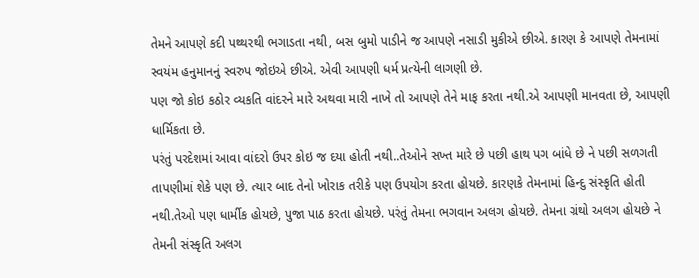તેમને આપણે કદી પથ્થરથી ભગાડતા નથી, બસ બુમો પાડીને જ આપણે નસાડી મુકીએ છીએ. કારણ કે આપણે તેમનામાં સ્વયંમ હનુમાનનું સ્વરુપ જોઇએ છીએ. એવી આપણી ધર્મ પ્રત્યેની લાગણી છે.
પણ જો કોઇ કઠોર વ્યકતિ વાંદરને મારે અથવા મારી નાખે તો આપણે તેને માફ કરતા નથી.એ આપણી માનવતા છે, આપણી ધાર્મિકતા છે.
પરંતું પરદેશમાં આવા વાંદરો ઉપર કોઇ જ દયા હોતી નથી..તેઓને સખ્ત મારે છે પછી હાથ પગ બાંધે છે ને પછી સળગતી તાપણીમાં શેકે પણ છે. ત્યાર બાદ તેનો ખોરાક તરીકે પણ ઉપયોગ કરતા હોયછે. કારણકે તેમનામાં હિન્દુ સંસ્કૃતિ હોતી નથી.તેઓ પણ ધાર્મીક હોયછે, પુજા પાઠ કરતા હોયછે. પરંતું તેમના ભગવાન અલગ હોયછે. તેમના ગ્રંથો અલગ હોયછે ને તેમની સંસ્કૃતિ અલગ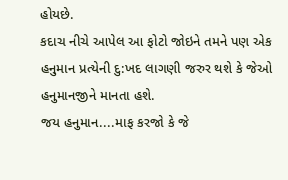હોયછે.
કદાચ નીચે આપેલ આ ફોટો જોઇને તમને પણ એક હનુમાન પ્રત્યેની દુ:ખદ લાગણી જરુર થશે કે જેઓ હનુમાનજીને માનતા હશે.
જય હનુમાન....માફ કરજો કે જે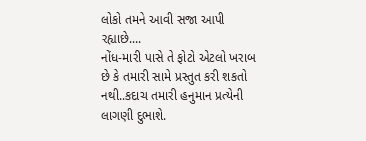લોકો તમને આવી સજા આપી રહ્યાછે....
નોંધ-મારી પાસે તે ફોટો એટલો ખરાબ છે કે તમારી સામે પ્રસ્તુત કરી શકતો નથી..કદાચ તમારી હનુમાન પ્રત્યેની લાગણી દુભાશે.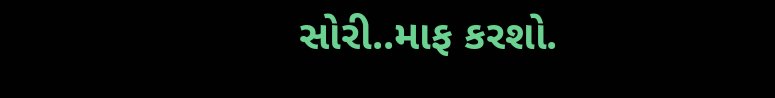સોરી..માફ કરશો.